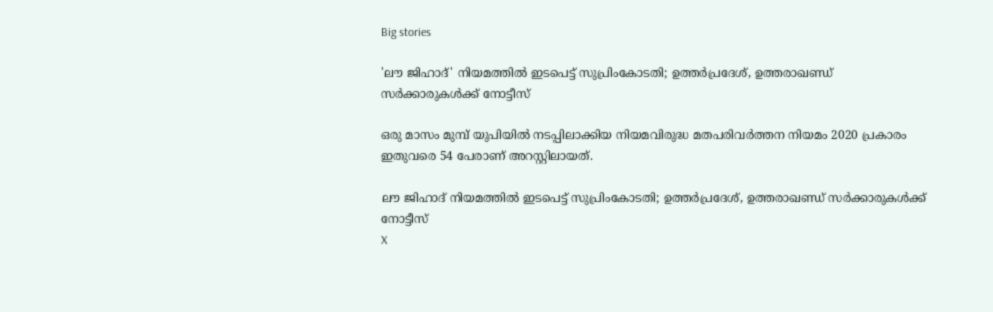Big stories

'ലൗ ജിഹാദ്' നിയമത്തിൽ ഇടപെട്ട് സുപ്രിംകോടതി; ഉത്തർപ്രദേശ്, ഉത്തരാഖണ്ഡ് സർക്കാരുകൾക്ക് നോട്ടീസ്

ഒരു മാസം മുമ്പ് യുപിയിൽ നടപ്പിലാക്കിയ നിയമവിരുദ്ധ മതപരിവർത്തന നിയമം 2020 പ്രകാരം ഇതുവരെ 54 പേരാണ് അറസ്റ്റിലായത്.

ലൗ ജിഹാദ് നിയമത്തിൽ ഇടപെട്ട് സുപ്രിംകോടതി; ഉത്തർപ്രദേശ്, ഉത്തരാഖണ്ഡ് സർക്കാരുകൾക്ക് നോട്ടീസ്
X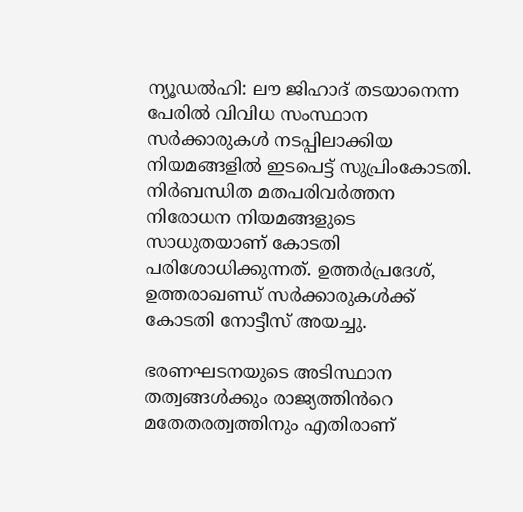ന്യൂഡൽഹി: ലൗ ജിഹാദ് തടയാനെന്ന പേരിൽ വിവിധ സംസ്ഥാന സർക്കാരുകൾ നടപ്പിലാക്കിയ നിയമങ്ങളിൽ ഇടപെട്ട് സുപ്രിംകോടതി. നിർബന്ധിത മതപരിവർത്തന നിരോധന നിയമങ്ങളുടെ സാധുതയാണ് കോടതി പരിശോധിക്കുന്നത്. ഉത്തർപ്രദേശ്, ഉത്തരാഖണ്ഡ് സർക്കാരുകൾക്ക് കോടതി നോട്ടീസ് അയച്ചു.

ഭരണഘടനയുടെ അടിസ്ഥാന തത്വങ്ങൾക്കും രാജ്യത്തിൻറെ മതേതരത്വത്തിനും എതിരാണ്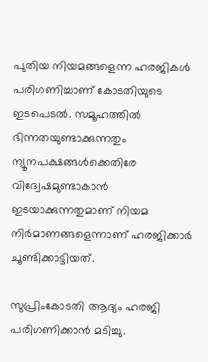പുതിയ നിയമങ്ങളെന്ന ഹരജികൾ പരിഗണിച്ചാണ് കോടതിയുടെ ഇടപെടൽ. സമൂഹത്തിൽ ഭിന്നതയുണ്ടാക്കുന്നതും ന്യൂനപക്ഷങ്ങൾക്കെതിരേ വിദ്വേഷമുണ്ടാകാൻ ഇടയാക്കുന്നതുമാണ് നിയമ നിർമാണങ്ങളെന്നാണ് ഹരജിക്കാർ ചൂണ്ടിക്കാട്ടിയത്.

സുപ്രിംകോടതി ആദ്യം ഹരജി പരിഗണിക്കാൻ മടിച്ചു.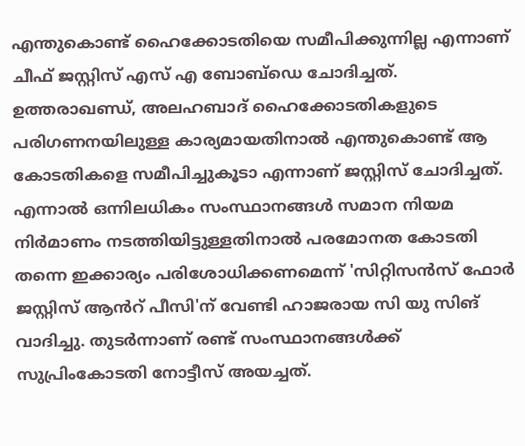എന്തുകൊണ്ട് ഹൈക്കോടതിയെ സമീപിക്കുന്നില്ല എന്നാണ് ചീഫ് ജസ്റ്റിസ് എസ് എ ബോബ്ഡെ ചോദിച്ചത്. ഉത്തരാഖണ്ഡ്, അലഹബാദ് ഹൈക്കോടതികളുടെ പരിഗണനയിലുള്ള കാര്യമായതിനാൽ എന്തുകൊണ്ട് ആ കോടതികളെ സമീപിച്ചുകൂടാ എന്നാണ് ജസ്റ്റിസ് ചോദിച്ചത്. എന്നാൽ ഒന്നിലധികം സംസ്ഥാനങ്ങൾ സമാന നിയമ നിർമാണം നടത്തിയിട്ടുള്ളതിനാൽ പരമോനത കോടതി തന്നെ ഇക്കാര്യം പരിശോധിക്കണമെന്ന് 'സിറ്റിസൻസ് ഫോർ ജസ്റ്റിസ് ആൻറ് പീസി'ന് വേണ്ടി ഹാജരായ സി യു സിങ് വാദിച്ചു. തുടർന്നാണ് രണ്ട് സംസ്ഥാനങ്ങൾക്ക് സുപ്രിംകോടതി നോട്ടീസ് അയച്ചത്.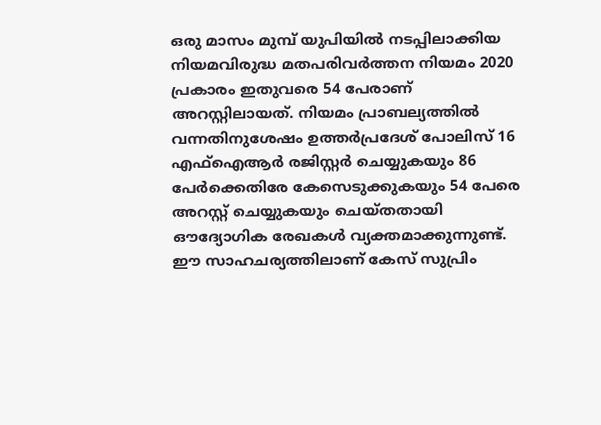ഒരു മാസം മുമ്പ് യുപിയിൽ നടപ്പിലാക്കിയ നിയമവിരുദ്ധ മതപരിവർത്തന നിയമം 2020 പ്രകാരം ഇതുവരെ 54 പേരാണ് അറസ്റ്റിലായത്. നിയമം പ്രാബല്യത്തിൽ വന്നതിനുശേഷം ഉത്തർപ്രദേശ് പോലിസ് 16 എഫ്‌ഐആർ രജിസ്റ്റർ ചെയ്യുകയും 86 പേർക്കെതിരേ കേസെടുക്കുകയും 54 പേരെ അറസ്റ്റ് ചെയ്യുകയും ചെയ്തതായി ഔദ്യോഗിക രേഖകൾ വ്യക്തമാക്കുന്നുണ്ട്. ഈ സാഹചര്യത്തിലാണ് കേസ് സുപ്രിം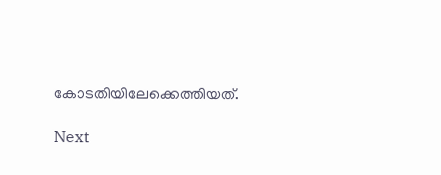കോടതിയിലേക്കെത്തിയത്.

Next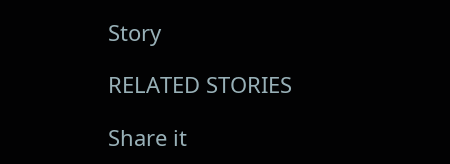Story

RELATED STORIES

Share it